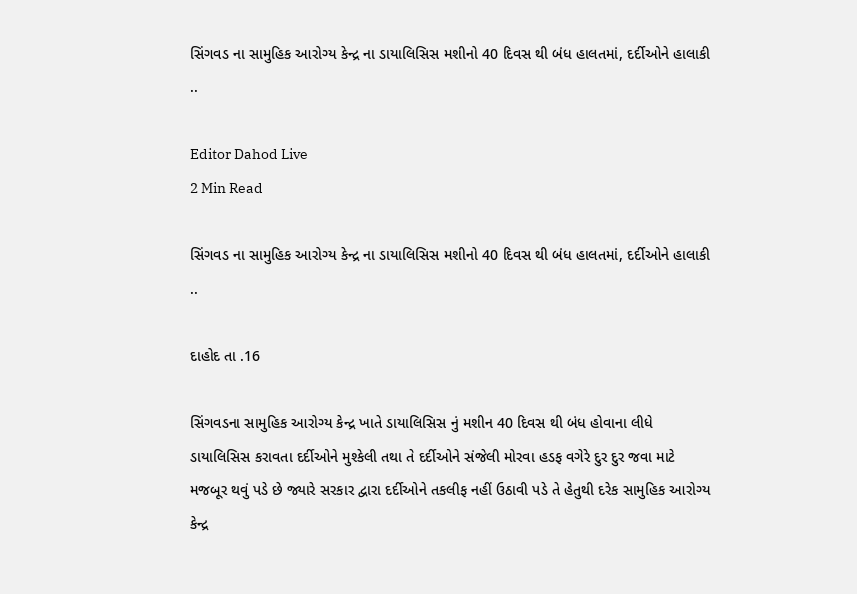સિંગવડ ના સામુહિક આરોગ્ય કેન્દ્ર ના ડાયાલિસિસ મશીનો 40 દિવસ થી બંધ હાલતમાં, દર્દીઓને હાલાકી ..

Editor Dahod Live
2 Min Read

સિંગવડ ના સામુહિક આરોગ્ય કેન્દ્ર ના ડાયાલિસિસ મશીનો 40 દિવસ થી બંધ હાલતમાં, દર્દીઓને હાલાકી ..

દાહોદ તા .16

સિંગવડના સામુહિક આરોગ્ય કેન્દ્ર ખાતે ડાયાલિસિસ નું મશીન 40 દિવસ થી બંધ હોવાના લીધે ડાયાલિસિસ કરાવતા દર્દીઓને મુશ્કેલી તથા તે દર્દીઓને સંજેલી મોરવા હડફ વગેરે દુર દુર જવા માટે મજબૂર થવું પડે છે જ્યારે સરકાર દ્વારા દર્દીઓને તકલીફ નહીં ઉઠાવી પડે તે હેતુથી દરેક સામુહિક આરોગ્ય કેન્દ્ર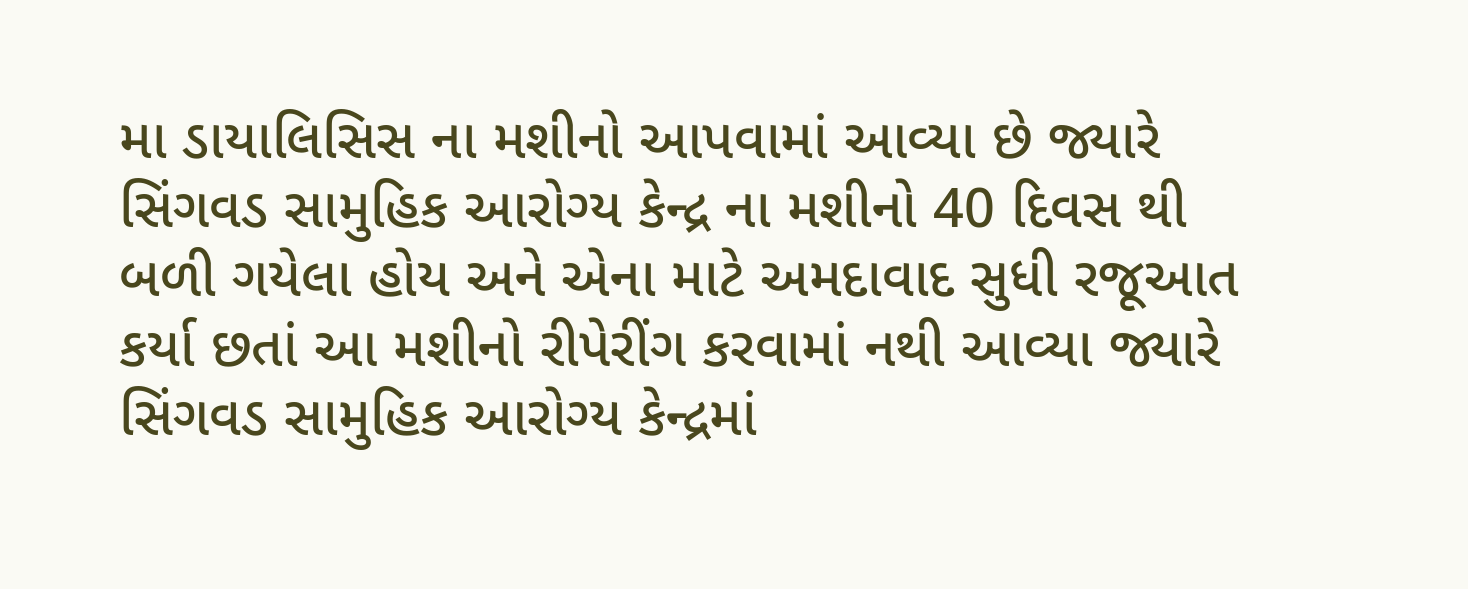મા ડાયાલિસિસ ના મશીનો આપવામાં આવ્યા છે જ્યારે સિંગવડ સામુહિક આરોગ્ય કેન્દ્ર ના મશીનો 40 દિવસ થી બળી ગયેલા હોય અને એના માટે અમદાવાદ સુધી રજૂઆત કર્યા છતાં આ મશીનો રીપેરીંગ કરવામાં નથી આવ્યા જ્યારે સિંગવડ સામુહિક આરોગ્ય કેન્દ્રમાં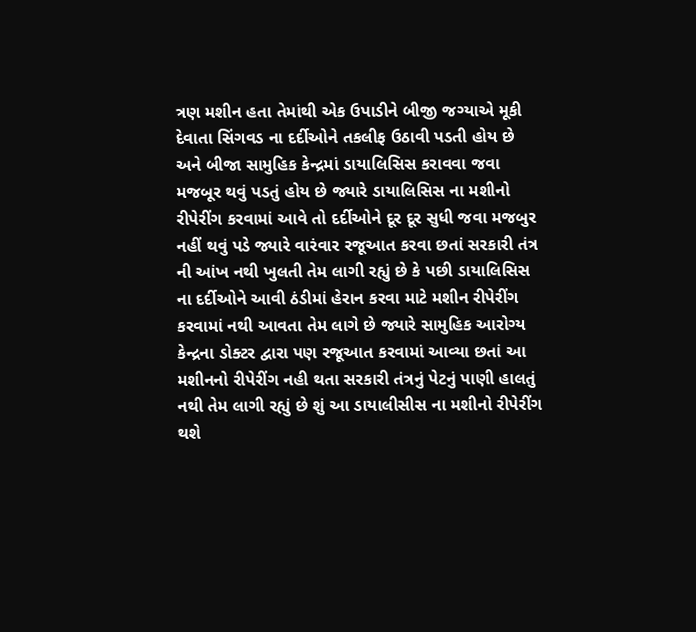ત્રણ મશીન હતા તેમાંથી એક ઉપાડીને બીજી જગ્યાએ મૂકી દેવાતા સિંગવડ ના દર્દીઓને તકલીફ ઉઠાવી પડતી હોય છે અને બીજા સામુહિક કેન્દ્રમાં ડાયાલિસિસ કરાવવા જવા મજબૂર થવું પડતું હોય છે જ્યારે ડાયાલિસિસ ના મશીનો રીપેરીંગ કરવામાં આવે તો દર્દીઓને દૂર દૂર સુધી જવા મજબુર નહીં થવું પડે જ્યારે વારંવાર રજૂઆત કરવા છતાં સરકારી તંત્ર ની આંખ નથી ખુલતી તેમ લાગી રહ્યું છે કે પછી ડાયાલિસિસ ના દર્દીઓને આવી ઠંડીમાં હેરાન કરવા માટે મશીન રીપેરીંગ કરવામાં નથી આવતા તેમ લાગે છે જ્યારે સામુહિક આરોગ્ય કેન્દ્રના ડોક્ટર દ્વારા પણ રજૂઆત કરવામાં આવ્યા છતાં આ મશીનનો રીપેરીંગ નહી થતા સરકારી તંત્રનું પેટનું પાણી હાલતું નથી તેમ લાગી રહ્યું છે શું આ ડાયાલીસીસ ના મશીનો રીપેરીંગ થશે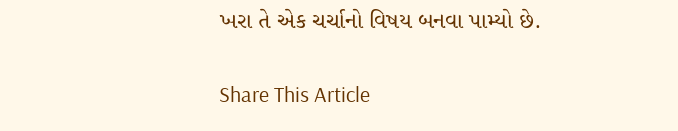ખરા તે એક ચર્ચાનો વિષય બનવા પામ્યો છે.

Share This Article